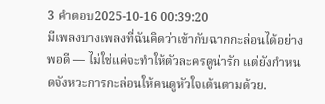3 คำตอบ2025-10-16 00:39:20
มีเพลงบางเพลงที่ฉันคิดว่าเข้ากับฉากกะล่อนได้อย่างพอดี — ไม่ใช่แค่จะทำให้ตัวละครดูน่ารัก แต่ยังกำหนดจังหวะการกะล่อนให้คนดูหัวใจเต้นตามด้วย.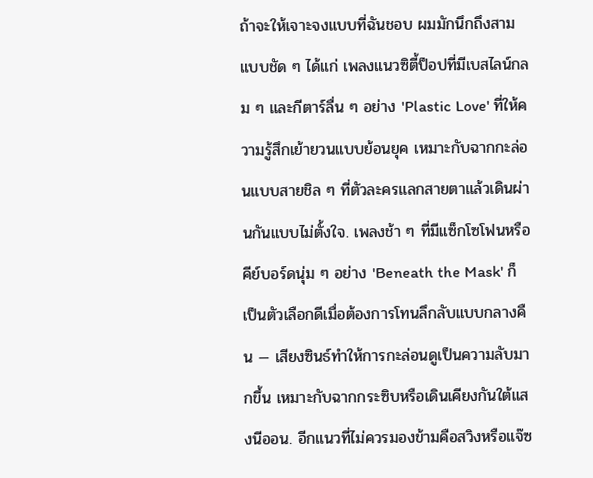ถ้าจะให้เจาะจงแบบที่ฉันชอบ ผมมักนึกถึงสามแบบชัด ๆ ได้แก่ เพลงแนวซิตี้ป็อปที่มีเบสไลน์กลม ๆ และกีตาร์ลื่น ๆ อย่าง 'Plastic Love' ที่ให้ความรู้สึกเย้ายวนแบบย้อนยุค เหมาะกับฉากกะล่อนแบบสายชิล ๆ ที่ตัวละครแลกสายตาแล้วเดินผ่านกันแบบไม่ตั้งใจ. เพลงช้า ๆ ที่มีแซ็กโซโฟนหรือคีย์บอร์ดนุ่ม ๆ อย่าง 'Beneath the Mask' ก็เป็นตัวเลือกดีเมื่อต้องการโทนลึกลับแบบกลางคืน — เสียงซินธ์ทำให้การกะล่อนดูเป็นความลับมากขึ้น เหมาะกับฉากกระซิบหรือเดินเคียงกันใต้แสงนีออน. อีกแนวที่ไม่ควรมองข้ามคือสวิงหรือแจ๊ซ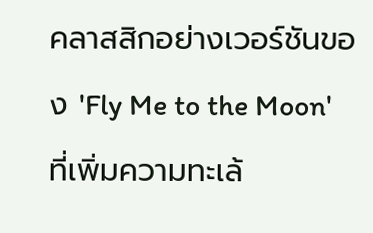คลาสสิกอย่างเวอร์ชันของ 'Fly Me to the Moon' ที่เพิ่มความทะเล้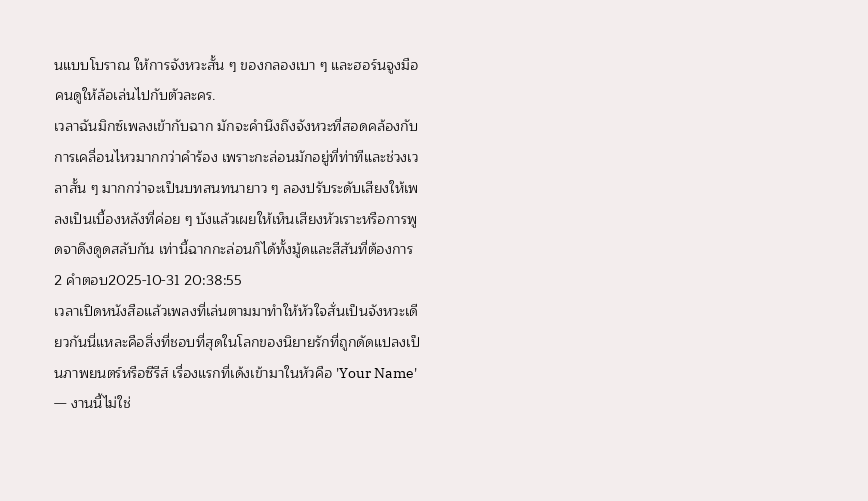นแบบโบราณ ให้การจังหวะสั้น ๆ ของกลองเบา ๆ และฮอร์นจูงมือคนดูให้ล้อเล่นไปกับตัวละคร.
เวลาฉันมิกซ์เพลงเข้ากับฉาก มักจะคำนึงถึงจังหวะที่สอดคล้องกับการเคลื่อนไหวมากกว่าคำร้อง เพราะกะล่อนมักอยู่ที่ท่าทีและช่วงเวลาสั้น ๆ มากกว่าจะเป็นบทสนทนายาว ๆ ลองปรับระดับเสียงให้เพลงเป็นเบื้องหลังที่ค่อย ๆ บังแล้วเผยให้เห็นเสียงหัวเราะหรือการพูดจาดึงดูดสลับกัน เท่านี้ฉากกะล่อนก็ได้ทั้งมู้ดและสีสันที่ต้องการ
2 คำตอบ2025-10-31 20:38:55
เวลาเปิดหนังสือแล้วเพลงที่เล่นตามมาทำให้หัวใจสั่นเป็นจังหวะเดียวกันนี่แหละคือสิ่งที่ชอบที่สุดในโลกของนิยายรักที่ถูกดัดแปลงเป็นภาพยนตร์หรือซีรีส์ เรื่องแรกที่เด้งเข้ามาในหัวคือ 'Your Name' — งานนี้ไม่ใช่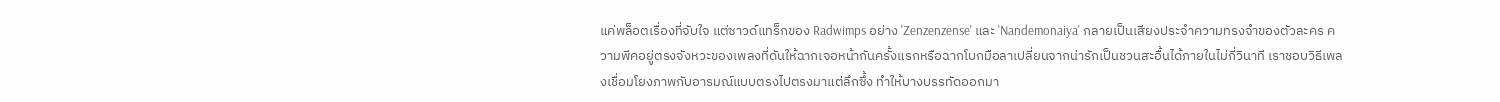แค่พล็อตเรื่องที่จับใจ แต่ซาวด์แทร็กของ Radwimps อย่าง 'Zenzenzense' และ 'Nandemonaiya' กลายเป็นเสียงประจำความทรงจำของตัวละคร ความพีคอยู่ตรงจังหวะของเพลงที่ดันให้ฉากเจอหน้ากันครั้งแรกหรือฉากโบกมือลาเปลี่ยนจากน่ารักเป็นชวนสะอื้นได้ภายในไม่กี่วินาที เราชอบวิธีเพลงเชื่อมโยงภาพกับอารมณ์แบบตรงไปตรงมาแต่ลึกซึ้ง ทำให้บางบรรทัดออกมา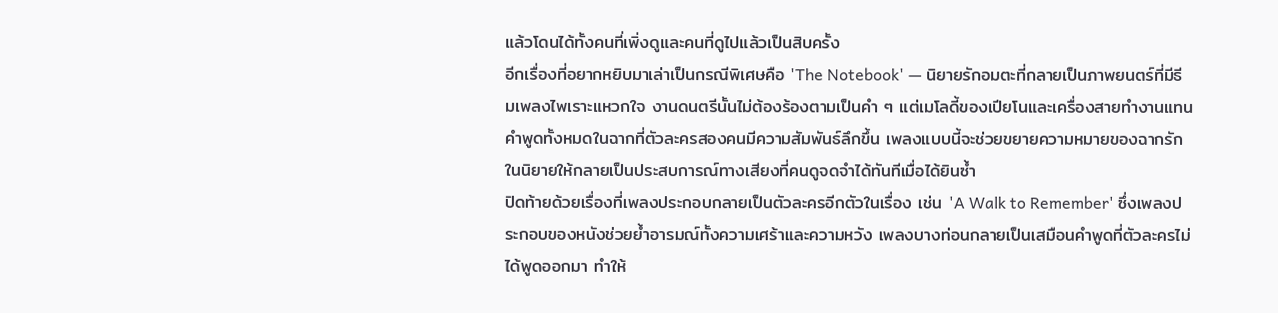แล้วโดนได้ทั้งคนที่เพิ่งดูและคนที่ดูไปแล้วเป็นสิบครั้ง
อีกเรื่องที่อยากหยิบมาเล่าเป็นกรณีพิเศษคือ 'The Notebook' — นิยายรักอมตะที่กลายเป็นภาพยนตร์ที่มีธีมเพลงไพเราะแหวกใจ งานดนตรีนั้นไม่ต้องร้องตามเป็นคำ ๆ แต่เมโลดี้ของเปียโนและเครื่องสายทำงานแทนคำพูดทั้งหมดในฉากที่ตัวละครสองคนมีความสัมพันธ์ลึกขึ้น เพลงแบบนี้จะช่วยขยายความหมายของฉากรักในนิยายให้กลายเป็นประสบการณ์ทางเสียงที่คนดูจดจำได้ทันทีเมื่อได้ยินซ้ำ
ปิดท้ายด้วยเรื่องที่เพลงประกอบกลายเป็นตัวละครอีกตัวในเรื่อง เช่น 'A Walk to Remember' ซึ่งเพลงประกอบของหนังช่วยย้ำอารมณ์ทั้งความเศร้าและความหวัง เพลงบางท่อนกลายเป็นเสมือนคำพูดที่ตัวละครไม่ได้พูดออกมา ทำให้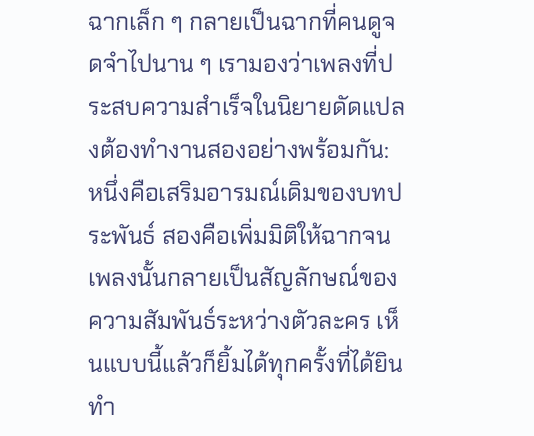ฉากเล็ก ๆ กลายเป็นฉากที่คนดูจดจำไปนาน ๆ เรามองว่าเพลงที่ประสบความสำเร็จในนิยายดัดแปลงต้องทำงานสองอย่างพร้อมกัน: หนึ่งคือเสริมอารมณ์เดิมของบทประพันธ์ สองคือเพิ่มมิติให้ฉากจนเพลงนั้นกลายเป็นสัญลักษณ์ของความสัมพันธ์ระหว่างตัวละคร เห็นแบบนี้แล้วก็ยิ้มได้ทุกครั้งที่ได้ยินทำ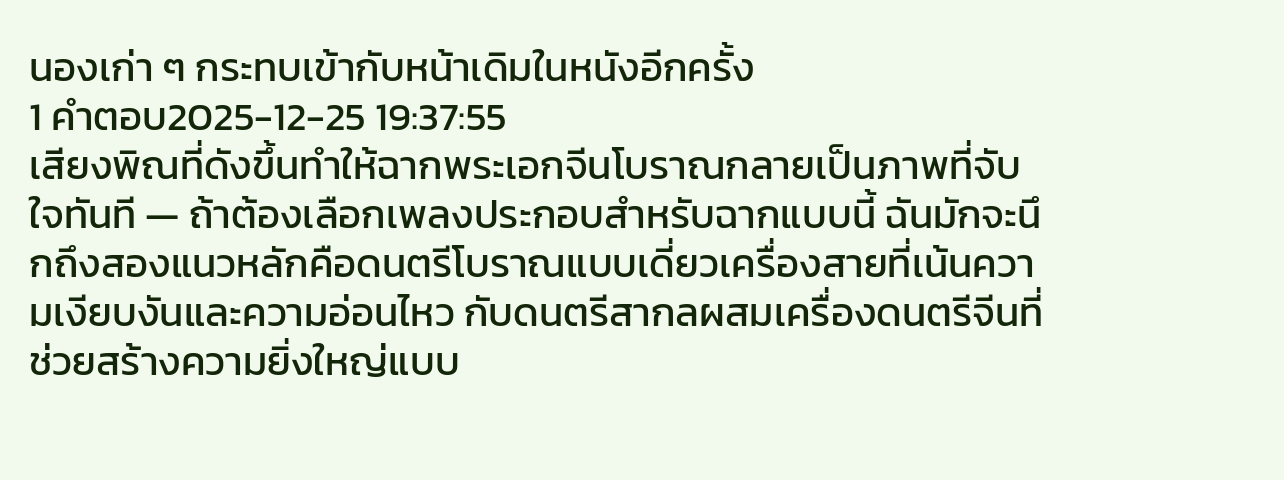นองเก่า ๆ กระทบเข้ากับหน้าเดิมในหนังอีกครั้ง
1 คำตอบ2025-12-25 19:37:55
เสียงพิณที่ดังขึ้นทำให้ฉากพระเอกจีนโบราณกลายเป็นภาพที่จับใจทันที — ถ้าต้องเลือกเพลงประกอบสำหรับฉากแบบนี้ ฉันมักจะนึกถึงสองแนวหลักคือดนตรีโบราณแบบเดี่ยวเครื่องสายที่เน้นความเงียบงันและความอ่อนไหว กับดนตรีสากลผสมเครื่องดนตรีจีนที่ช่วยสร้างความยิ่งใหญ่แบบ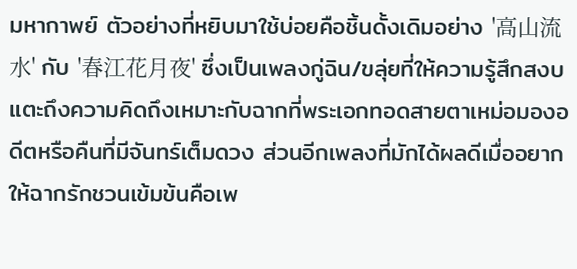มหากาพย์ ตัวอย่างที่หยิบมาใช้บ่อยคือชิ้นดั้งเดิมอย่าง '高山流水' กับ '春江花月夜' ซึ่งเป็นเพลงกู่ฉิน/ขลุ่ยที่ให้ความรู้สึกสงบ แตะถึงความคิดถึงเหมาะกับฉากที่พระเอกทอดสายตาเหม่อมองอดีตหรือคืนที่มีจันทร์เต็มดวง ส่วนอีกเพลงที่มักได้ผลดีเมื่ออยากให้ฉากรักชวนเข้มข้นคือเพ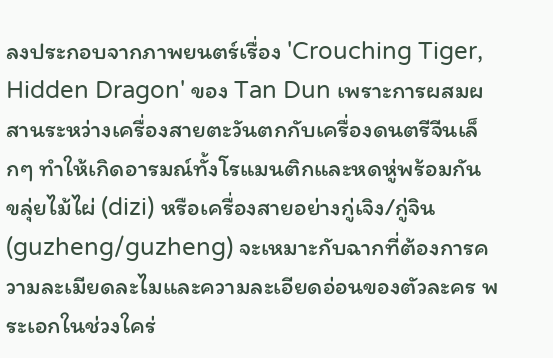ลงประกอบจากภาพยนตร์เรื่อง 'Crouching Tiger, Hidden Dragon' ของ Tan Dun เพราะการผสมผสานระหว่างเครื่องสายตะวันตกกับเครื่องดนตรีจีนเล็กๆ ทำให้เกิดอารมณ์ทั้งโรแมนติกและหดหู่พร้อมกัน
ขลุ่ยไม้ไผ่ (dizi) หรือเครื่องสายอย่างกู่เจิง/กู่จิน (guzheng/guzheng) จะเหมาะกับฉากที่ต้องการความละเมียดละไมและความละเอียดอ่อนของตัวละคร พระเอกในช่วงใคร่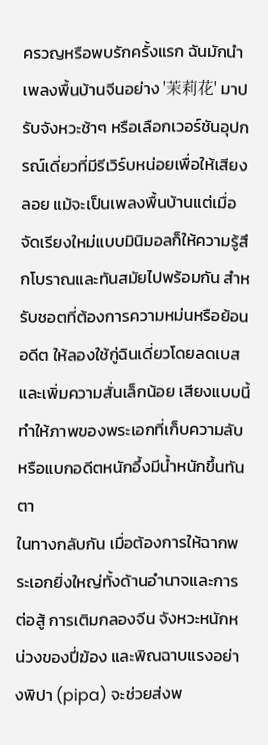ครวญหรือพบรักครั้งแรก ฉันมักนำเพลงพื้นบ้านจีนอย่าง '茉莉花' มาปรับจังหวะช้าๆ หรือเลือกเวอร์ชันอุปกรณ์เดี่ยวที่มีรีเวิร์บหน่อยเพื่อให้เสียงลอย แม้จะเป็นเพลงพื้นบ้านแต่เมื่อจัดเรียงใหม่แบบมินิมอลก็ให้ความรู้สึกโบราณและทันสมัยไปพร้อมกัน สำหรับชอตที่ต้องการความหม่นหรือย้อนอดีต ให้ลองใช้กู่ฉินเดี่ยวโดยลดเบสและเพิ่มความสั่นเล็กน้อย เสียงแบบนี้ทำให้ภาพของพระเอกที่เก็บความลับหรือแบกอดีตหนักอึ้งมีน้ำหนักขึ้นทันตา
ในทางกลับกัน เมื่อต้องการให้ฉากพระเอกยิ่งใหญ่ทั้งด้านอำนาจและการต่อสู้ การเติมกลองจีน จังหวะหนักหน่วงของปี่ฆ้อง และพิณฉาบแรงอย่างพิปา (pipa) จะช่วยส่งพ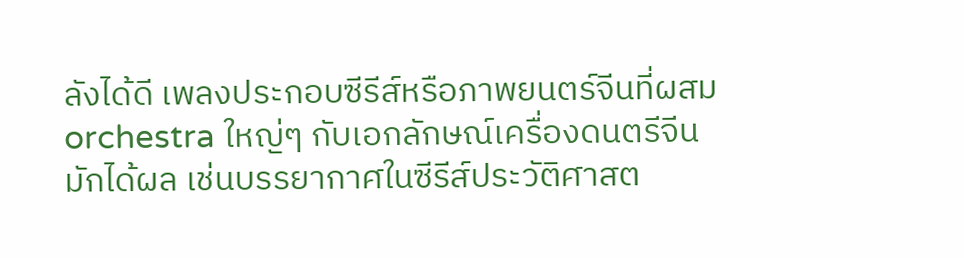ลังได้ดี เพลงประกอบซีรีส์หรือภาพยนตร์จีนที่ผสม orchestra ใหญ่ๆ กับเอกลักษณ์เครื่องดนตรีจีนมักได้ผล เช่นบรรยากาศในซีรีส์ประวัติศาสต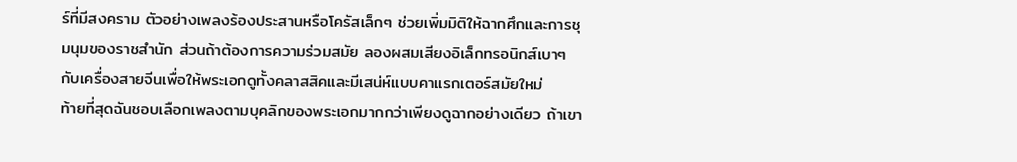ร์ที่มีสงคราม ตัวอย่างเพลงร้องประสานหรือโครัสเล็กๆ ช่วยเพิ่มมิติให้ฉากศึกและการชุมนุมของราชสำนัก ส่วนถ้าต้องการความร่วมสมัย ลองผสมเสียงอิเล็กทรอนิกส์เบาๆ กับเครื่องสายจีนเพื่อให้พระเอกดูทั้งคลาสสิคและมีเสน่ห์แบบคาแรกเตอร์สมัยใหม่
ท้ายที่สุดฉันชอบเลือกเพลงตามบุคลิกของพระเอกมากกว่าเพียงดูฉากอย่างเดียว ถ้าเขา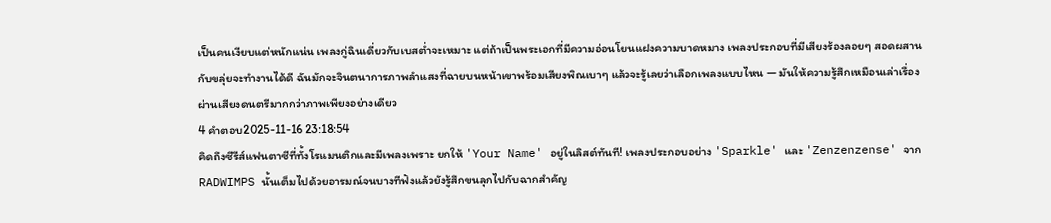เป็นคนเงียบแต่หนักแน่น เพลงกู่ฉินเดี่ยวกับเบสต่ำจะเหมาะ แต่ถ้าเป็นพระเอกที่มีความอ่อนโยนแฝงความบาดหมาง เพลงประกอบที่มีเสียงร้องลอยๆ สอดผสานกับขลุ่ยจะทำงานได้ดี ฉันมักจะจินตนาการภาพลำแสงที่ฉายบนหน้าเขาพร้อมเสียงพิณเบาๆ แล้วจะรู้เลยว่าเลือกเพลงแบบไหน — มันให้ความรู้สึกเหมือนเล่าเรื่องผ่านเสียงดนตรีมากกว่าภาพเพียงอย่างเดียว
4 คำตอบ2025-11-16 23:18:54
คิดถึงซีรีส์แฟนตาซีที่ทั้งโรแมนติกและมีเพลงเพราะ ยกให้ 'Your Name' อยู่ในลิสต์ทันที! เพลงประกอบอย่าง 'Sparkle' และ 'Zenzenzense' จาก RADWIMPS นั้นเต็มไปด้วยอารมณ์จนบางทีฟังแล้วยังรู้สึกขนลุกไปกับฉากสำคัญ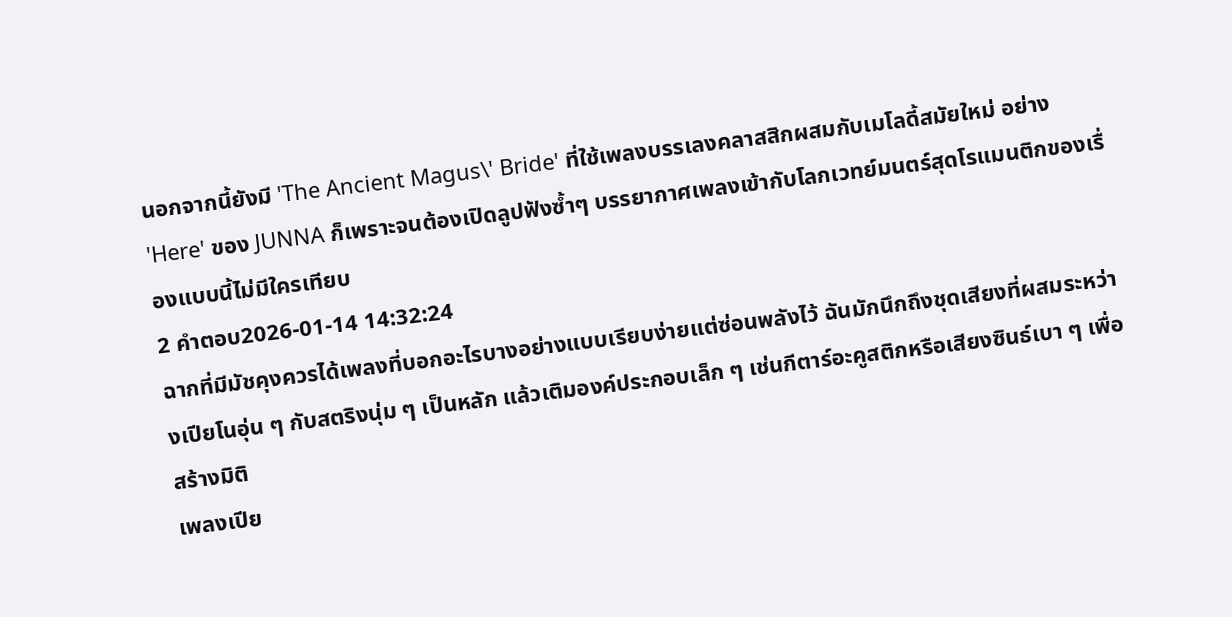นอกจากนี้ยังมี 'The Ancient Magus\' Bride' ที่ใช้เพลงบรรเลงคลาสสิกผสมกับเมโลดี้สมัยใหม่ อย่าง 'Here' ของ JUNNA ก็เพราะจนต้องเปิดลูปฟังซ้ำๆ บรรยากาศเพลงเข้ากับโลกเวทย์มนตร์สุดโรแมนติกของเรื่องแบบนี้ไม่มีใครเทียบ
2 คำตอบ2026-01-14 14:32:24
ฉากที่มีมัชคุงควรได้เพลงที่บอกอะไรบางอย่างแบบเรียบง่ายแต่ซ่อนพลังไว้ ฉันมักนึกถึงชุดเสียงที่ผสมระหว่างเปียโนอุ่น ๆ กับสตริงนุ่ม ๆ เป็นหลัก แล้วเติมองค์ประกอบเล็ก ๆ เช่นกีตาร์อะคูสติกหรือเสียงซินธ์เบา ๆ เพื่อสร้างมิติ
เพลงเปีย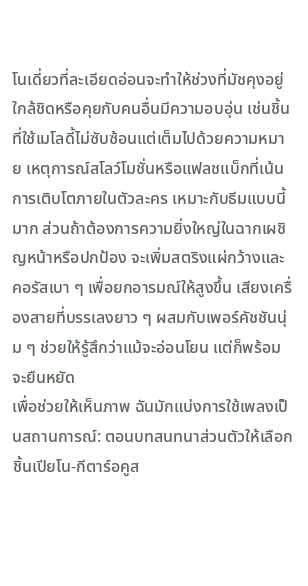โนเดี่ยวที่ละเอียดอ่อนจะทำให้ช่วงที่มัชคุงอยู่ใกล้ชิดหรือคุยกับคนอื่นมีความอบอุ่น เช่นชิ้นที่ใช้เมโลดี้ไม่ซับซ้อนแต่เต็มไปด้วยความหมาย เหตุการณ์สโลว์โมชั่นหรือแฟลชแบ็กที่เน้นการเติบโตภายในตัวละคร เหมาะกับธีมแบบนี้มาก ส่วนถ้าต้องการความยิ่งใหญ่ในฉากเผชิญหน้าหรือปกป้อง จะเพิ่มสตริงแผ่กว้างและคอรัสเบา ๆ เพื่อยกอารมณ์ให้สูงขึ้น เสียงเครื่องสายที่บรรเลงยาว ๆ ผสมกับเพอร์คัชชันนุ่ม ๆ ช่วยให้รู้สึกว่าแม้จะอ่อนโยน แต่ก็พร้อมจะยืนหยัด
เพื่อช่วยให้เห็นภาพ ฉันมักแบ่งการใช้เพลงเป็นสถานการณ์: ตอนบทสนทนาส่วนตัวให้เลือกชิ้นเปียโน-กีตาร์อคูส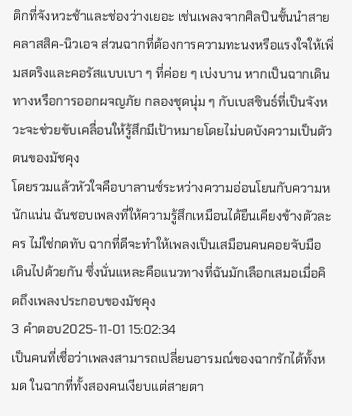ติกที่จังหวะช้าและช่องว่างเยอะ เช่นเพลงจากศิลปินชั้นนำสายคลาสสิค-นิวเอจ ส่วนฉากที่ต้องการความทะนงหรือแรงใจให้เพิ่มสตริงและคอรัสแบบเบา ๆ ที่ค่อย ๆ เบ่งบาน หากเป็นฉากเดินทางหรือการออกผจญภัย กลองชุดนุ่ม ๆ กับเบสซินธ์ที่เป็นจังหวะจะช่วยขับเคลื่อนให้รู้สึกมีเป้าหมายโดยไม่บดบังความเป็นตัวตนของมัชคุง
โดยรวมแล้วหัวใจคือบาลานซ์ระหว่างความอ่อนโยนกับความหนักแน่น ฉันชอบเพลงที่ให้ความรู้สึกเหมือนได้ยืนเคียงข้างตัวละคร ไม่ใช่กดทับ ฉากที่ดีจะทำให้เพลงเป็นเสมือนคนคอยจับมือเดินไปด้วยกัน ซึ่งนั่นแหละคือแนวทางที่ฉันมักเลือกเสมอเมื่อคิดถึงเพลงประกอบของมัชคุง
3 คำตอบ2025-11-01 15:02:34
เป็นคนที่เชื่อว่าเพลงสามารถเปลี่ยนอารมณ์ของฉากรักได้ทั้งหมด ในฉากที่ทั้งสองคนเงียบแต่สายตา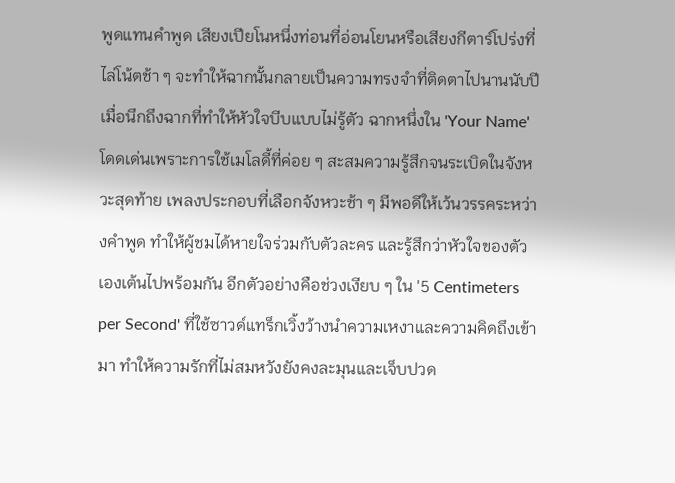พูดแทนคำพูด เสียงเปียโนหนึ่งท่อนที่อ่อนโยนหรือเสียงกีตาร์โปร่งที่ไล่โน้ตช้า ๆ จะทำให้ฉากนั้นกลายเป็นความทรงจำที่ติดตาไปนานนับปี
เมื่อนึกถึงฉากที่ทำให้หัวใจบีบแบบไม่รู้ตัว ฉากหนึ่งใน 'Your Name' โดดเด่นเพราะการใช้เมโลดี้ที่ค่อย ๆ สะสมความรู้สึกจนระเบิดในจังหวะสุดท้าย เพลงประกอบที่เลือกจังหวะช้า ๆ มีพอดีให้เว้นวรรคระหว่างคำพูด ทำให้ผู้ชมได้หายใจร่วมกับตัวละคร และรู้สึกว่าหัวใจของตัวเองเต้นไปพร้อมกัน อีกตัวอย่างคือช่วงเงียบ ๆ ใน '5 Centimeters per Second' ที่ใช้ซาวด์แทร็กเวิ้งว้างนำความเหงาและความคิดถึงเข้ามา ทำให้ความรักที่ไม่สมหวังยังคงละมุนและเจ็บปวด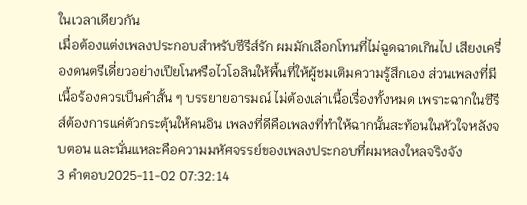ในเวลาเดียวกัน
เมื่อต้องแต่งเพลงประกอบสำหรับซีรีส์รัก ผมมักเลือกโทนที่ไม่ฉูดฉาดเกินไป เสียงเครื่องดนตรีเดี่ยวอย่างเปียโนหรือไวโอลินให้พื้นที่ให้ผู้ชมเติมความรู้สึกเอง ส่วนเพลงที่มีเนื้อร้องควรเป็นคำสั้น ๆ บรรยายอารมณ์ ไม่ต้องเล่าเนื้อเรื่องทั้งหมด เพราะฉากในซีรีส์ต้องการแค่ตัวกระตุ้นให้คนอิน เพลงที่ดีคือเพลงที่ทำให้ฉากนั้นสะท้อนในหัวใจหลังจบตอน และนั่นแหละคือความมหัศจรรย์ของเพลงประกอบที่ผมหลงใหลจริงจัง
3 คำตอบ2025-11-02 07:32:14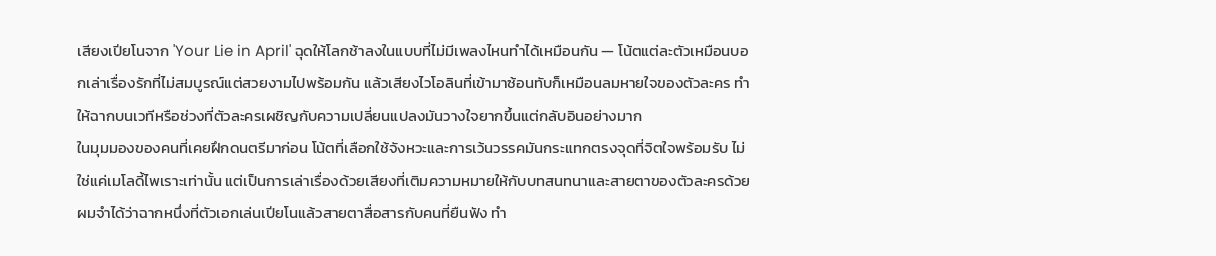เสียงเปียโนจาก 'Your Lie in April' ฉุดให้โลกช้าลงในแบบที่ไม่มีเพลงไหนทำได้เหมือนกัน — โน้ตแต่ละตัวเหมือนบอกเล่าเรื่องรักที่ไม่สมบูรณ์แต่สวยงามไปพร้อมกัน แล้วเสียงไวโอลินที่เข้ามาซ้อนทับก็เหมือนลมหายใจของตัวละคร ทำให้ฉากบนเวทีหรือช่วงที่ตัวละครเผชิญกับความเปลี่ยนแปลงมันวางใจยากขึ้นแต่กลับอินอย่างมาก
ในมุมมองของคนที่เคยฝึกดนตรีมาก่อน โน้ตที่เลือกใช้จังหวะและการเว้นวรรคมันกระแทกตรงจุดที่จิตใจพร้อมรับ ไม่ใช่แค่เมโลดี้ไพเราะเท่านั้น แต่เป็นการเล่าเรื่องด้วยเสียงที่เติมความหมายให้กับบทสนทนาและสายตาของตัวละครด้วย ผมจำได้ว่าฉากหนึ่งที่ตัวเอกเล่นเปียโนแล้วสายตาสื่อสารกับคนที่ยืนฟัง ทำ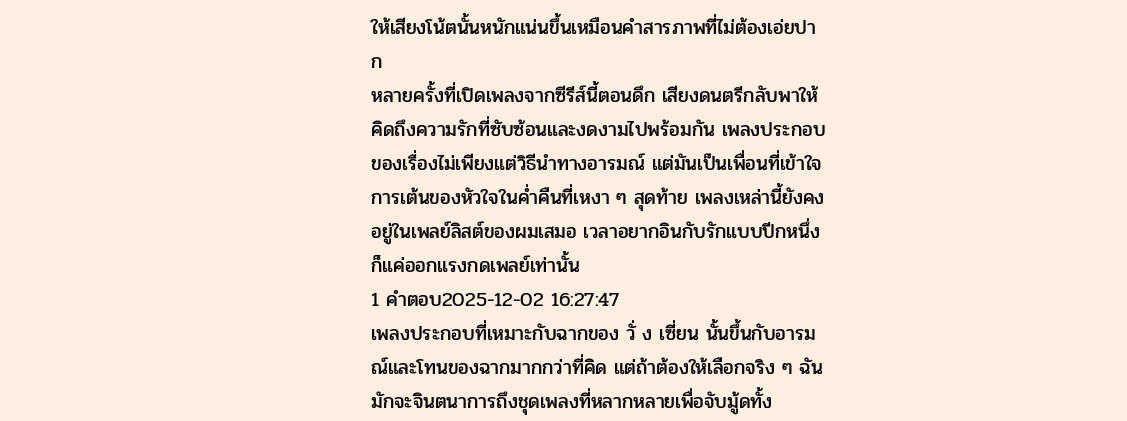ให้เสียงโน้ตนั้นหนักแน่นขึ้นเหมือนคำสารภาพที่ไม่ต้องเอ่ยปาก
หลายครั้งที่เปิดเพลงจากซีรีส์นี้ตอนดึก เสียงดนตรีกลับพาให้คิดถึงความรักที่ซับซ้อนและงดงามไปพร้อมกัน เพลงประกอบของเรื่องไม่เพียงแต่วิธีนำทางอารมณ์ แต่มันเป็นเพื่อนที่เข้าใจการเต้นของหัวใจในค่ำคืนที่เหงา ๆ สุดท้าย เพลงเหล่านี้ยังคงอยู่ในเพลย์ลิสต์ของผมเสมอ เวลาอยากอินกับรักแบบปีกหนึ่งก็แค่ออกแรงกดเพลย์เท่านั้น
1 คำตอบ2025-12-02 16:27:47
เพลงประกอบที่เหมาะกับฉากของ วั่ ง เซี่ยน นั้นขึ้นกับอารมณ์และโทนของฉากมากกว่าที่คิด แต่ถ้าต้องให้เลือกจริง ๆ ฉันมักจะจินตนาการถึงชุดเพลงที่หลากหลายเพื่อจับมู้ดทั้ง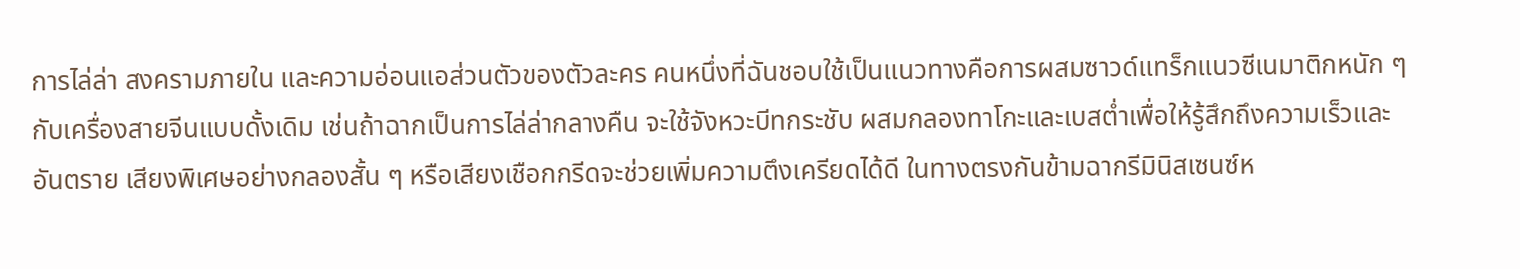การไล่ล่า สงครามภายใน และความอ่อนแอส่วนตัวของตัวละคร คนหนึ่งที่ฉันชอบใช้เป็นแนวทางคือการผสมซาวด์แทร็กแนวซีเนมาติกหนัก ๆ กับเครื่องสายจีนแบบดั้งเดิม เช่นถ้าฉากเป็นการไล่ล่ากลางคืน จะใช้จังหวะบีทกระชับ ผสมกลองทาโกะและเบสต่ำเพื่อให้รู้สึกถึงความเร็วและอันตราย เสียงพิเศษอย่างกลองสั้น ๆ หรือเสียงเชือกกรีดจะช่วยเพิ่มความตึงเครียดได้ดี ในทางตรงกันข้ามฉากรีมินิสเซนซ์ห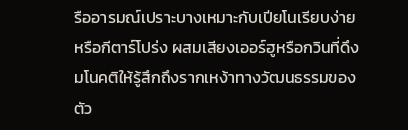รืออารมณ์เปราะบางเหมาะกับเปียโนเรียบง่ายหรือกีตาร์โปร่ง ผสมเสียงเออร์ฮูหรือกวินที่ดึงมโนคติให้รู้สึกถึงรากเหง้าทางวัฒนธรรมของตัว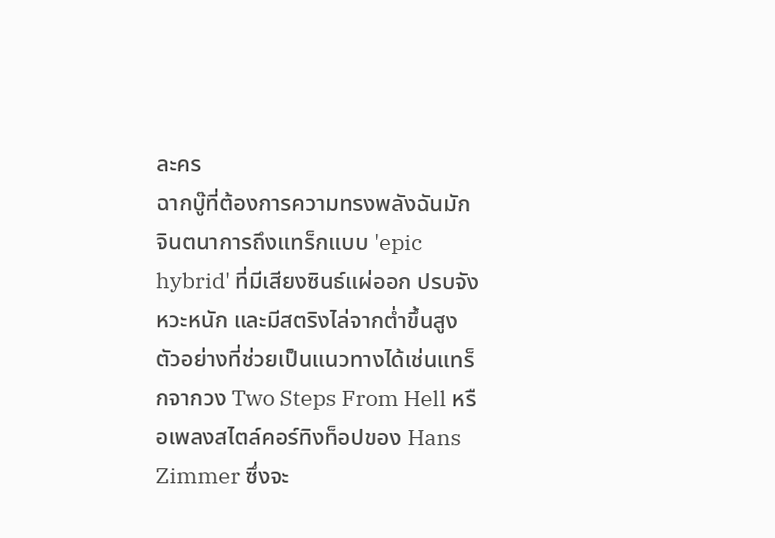ละคร
ฉากบู๊ที่ต้องการความทรงพลังฉันมักจินตนาการถึงแทร็กแบบ 'epic hybrid' ที่มีเสียงซินธ์แผ่ออก ปรบจังหวะหนัก และมีสตริงไล่จากต่ำขึ้นสูง ตัวอย่างที่ช่วยเป็นแนวทางได้เช่นแทร็กจากวง Two Steps From Hell หรือเพลงสไตล์คอร์ทิงท็อปของ Hans Zimmer ซึ่งจะ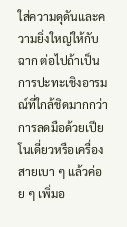ใส่ความดุดันและความยิ่งใหญ่ให้กับฉาก ต่อไปถ้าเป็นการปะทะเชิงอารมณ์ที่ใกล้ชิดมากกว่า การลดมือด้วยเปียโนเดี่ยวหรือเครื่องสายเบา ๆ แล้วค่อย ๆ เพิ่มอ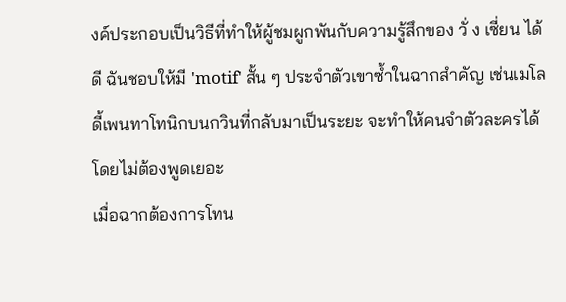งค์ประกอบเป็นวิธีที่ทำให้ผู้ชมผูกพันกับความรู้สึกของ วั่ ง เซี่ยน ได้ดี ฉันชอบให้มี 'motif' สั้น ๆ ประจำตัวเขาซ้ำในฉากสำคัญ เช่นเมโลดี้เพนทาโทนิกบนกวินที่กลับมาเป็นระยะ จะทำให้คนจำตัวละครได้โดยไม่ต้องพูดเยอะ
เมื่อฉากต้องการโทน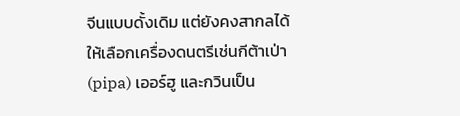จีนแบบดั้งเดิม แต่ยังคงสากลได้ ให้เลือกเครื่องดนตรีเช่นกีต้าเป่า (pipa) เออร์ฮู และกวินเป็น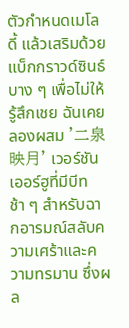ตัวกำหนดเมโลดี้ แล้วเสริมด้วยแบ็กกราวด์ซินธ์บาง ๆ เพื่อไม่ให้รู้สึกเชย ฉันเคยลองผสม '二泉映月' เวอร์ชันเออร์ฮูที่มีบีทช้า ๆ สำหรับฉากอารมณ์สลับความเศร้าและความทรมาน ซึ่งผล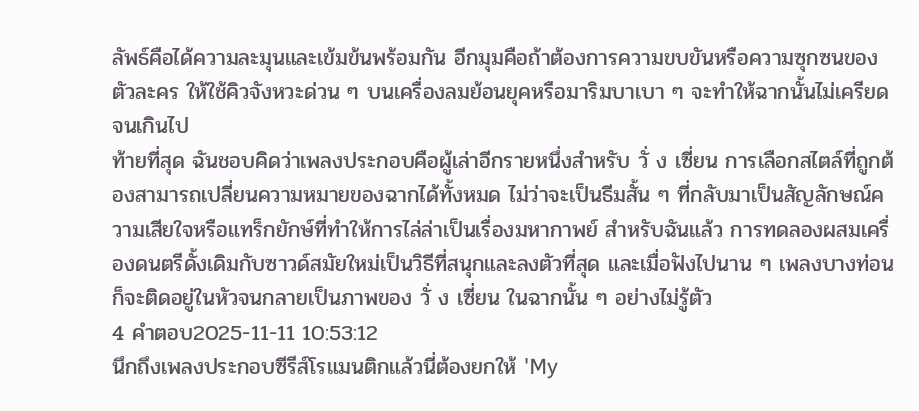ลัพธ์คือได้ความละมุนและเข้มข้นพร้อมกัน อีกมุมคือถ้าต้องการความขบขันหรือความซุกซนของตัวละคร ให้ใช้คิวจังหวะด่วน ๆ บนเครื่องลมย้อนยุคหรือมาริมบาเบา ๆ จะทำให้ฉากนั้นไม่เครียดจนเกินไป
ท้ายที่สุด ฉันชอบคิดว่าเพลงประกอบคือผู้เล่าอีกรายหนึ่งสำหรับ วั่ ง เซี่ยน การเลือกสไตล์ที่ถูกต้องสามารถเปลี่ยนความหมายของฉากได้ทั้งหมด ไม่ว่าจะเป็นธีมสั้น ๆ ที่กลับมาเป็นสัญลักษณ์ความเสียใจหรือแทร็กยักษ์ที่ทำให้การไล่ล่าเป็นเรื่องมหากาพย์ สำหรับฉันแล้ว การทดลองผสมเครื่องดนตรีดั้งเดิมกับซาวด์สมัยใหม่เป็นวิธีที่สนุกและลงตัวที่สุด และเมื่อฟังไปนาน ๆ เพลงบางท่อนก็จะติดอยู่ในหัวจนกลายเป็นภาพของ วั่ ง เซี่ยน ในฉากนั้น ๆ อย่างไม่รู้ตัว
4 คำตอบ2025-11-11 10:53:12
นึกถึงเพลงประกอบซีรีส์โรแมนติกแล้วนี่ต้องยกให้ 'My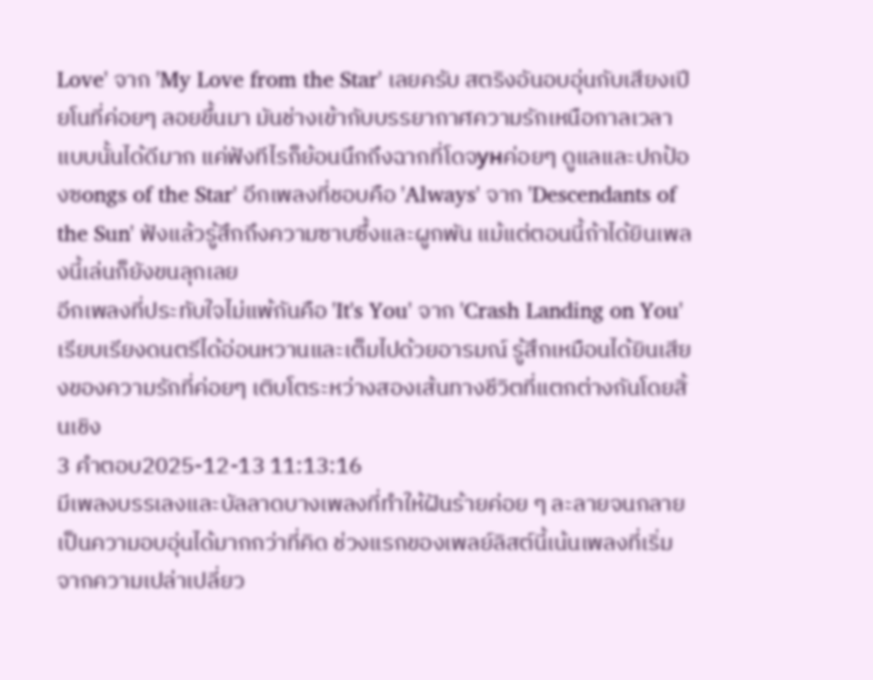Love' จาก 'My Love from the Star' เลยครับ สตริงอันอบอุ่นกับเสียงเปียโนที่ค่อยๆ ลอยขึ้นมา มันช่างเข้ากับบรรยากาศความรักเหนือกาลเวลาแบบนั้นได้ดีมาก แค่ฟังทีไรก็ย้อนนึกถึงฉากที่โดจунค่อยๆ ดูแลและปกป้องซongs of the Star' อีกเพลงที่ชอบคือ 'Always' จาก 'Descendants of the Sun' ฟังแล้วรู้สึกถึงความซาบซึ้งและผูกพัน แม้แต่ตอนนี้ถ้าได้ยินเพลงนี้เล่นก็ยังขนลุกเลย
อีกเพลงที่ประทับใจไม่แพ้กันคือ 'It's You' จาก 'Crash Landing on You' เรียบเรียงดนตรีได้อ่อนหวานและเต็มไปด้วยอารมณ์ รู้สึกเหมือนได้ยินเสียงของความรักที่ค่อยๆ เติบโตระหว่างสองเส้นทางชีวิตที่แตกต่างกันโดยสิ้นเชิง
3 คำตอบ2025-12-13 11:13:16
มีเพลงบรรเลงและบัลลาดบางเพลงที่ทำให้ฝันร้ายค่อย ๆ ละลายจนกลายเป็นความอบอุ่นได้มากกว่าที่คิด ช่วงแรกของเพลย์ลิสต์นี้เน้นเพลงที่เริ่มจากความเปล่าเปลี่ยว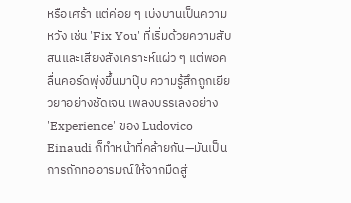หรือเศร้า แต่ค่อย ๆ เบ่งบานเป็นความหวัง เช่น 'Fix You' ที่เริ่มด้วยความสับสนและเสียงสังเคราะห์แผ่ว ๆ แต่พอคลื่นคอร์ดพุ่งขึ้นมาปุ๊บ ความรู้สึกถูกเยียวยาอย่างชัดเจน เพลงบรรเลงอย่าง 'Experience' ของ Ludovico Einaudi ก็ทำหน้าที่คล้ายกัน—มันเป็นการถักทออารมณ์ให้จากมืดสู่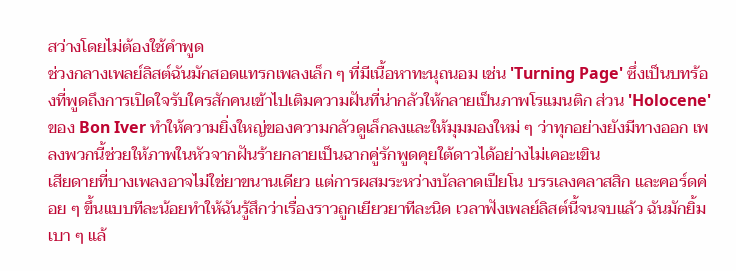สว่างโดยไม่ต้องใช้คำพูด
ช่วงกลางเพลย์ลิสต์ฉันมักสอดแทรกเพลงเล็ก ๆ ที่มีเนื้อหาทะนุถนอม เช่น 'Turning Page' ซึ่งเป็นบทร้องที่พูดถึงการเปิดใจรับใครสักคนเข้าไปเติมความฝันที่น่ากลัวให้กลายเป็นภาพโรแมนติก ส่วน 'Holocene' ของ Bon Iver ทำให้ความยิ่งใหญ่ของความกลัวดูเล็กลงและให้มุมมองใหม่ ๆ ว่าทุกอย่างยังมีทางออก เพลงพวกนี้ช่วยให้ภาพในหัวจากฝันร้ายกลายเป็นฉากคู่รักพูดคุยใต้ดาวได้อย่างไม่เคอะเขิน
เสียดายที่บางเพลงอาจไม่ใช่ยาขนานเดียว แต่การผสมระหว่างบัลลาดเปียโน บรรเลงคลาสสิก และคอร์ดค่อย ๆ ขึ้นแบบทีละน้อยทำให้ฉันรู้สึกว่าเรื่องราวถูกเยียวยาทีละนิด เวลาฟังเพลย์ลิสต์นี้จนจบแล้ว ฉันมักยิ้มเบา ๆ แล้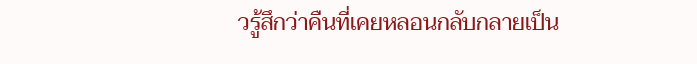วรู้สึกว่าคืนที่เคยหลอนกลับกลายเป็น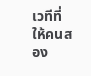เวทีที่ให้คนสอง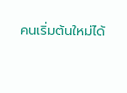คนเริ่มต้นใหม่ได้